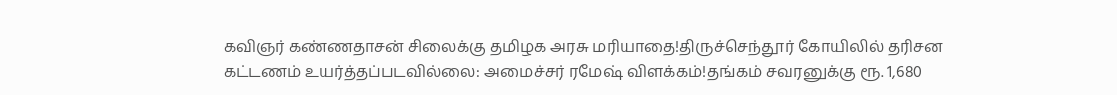கவிஞர் கண்ணதாசன் சிலைக்கு தமிழக அரசு மரியாதை!திருச்செந்தூர் கோயிலில் தரிசன கட்டணம் உயர்த்தப்படவில்லை: அமைச்சர் ரமேஷ் விளக்கம்!தங்கம் சவரனுக்கு ரூ. 1,680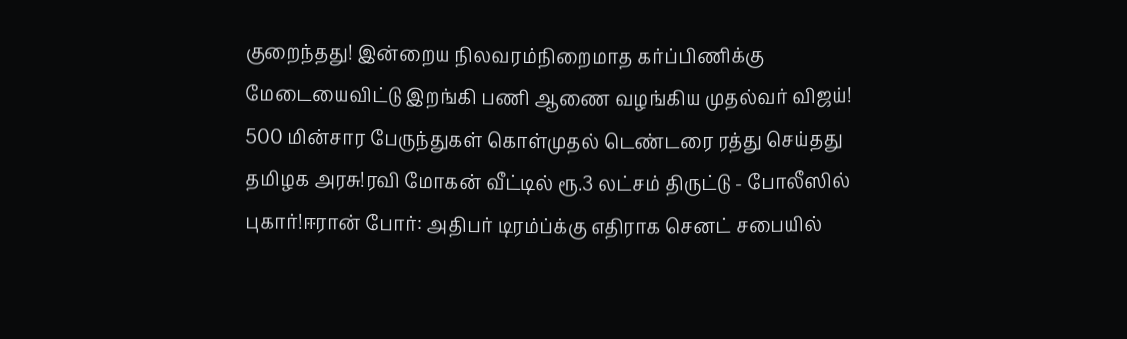குறைந்தது! இன்றைய நிலவரம்நிறைமாத கர்ப்பிணிக்கு மேடையைவிட்டு இறங்கி பணி ஆணை வழங்கிய முதல்வர் விஜய்! 500 மின்சார பேருந்துகள் கொள்முதல் டெண்டரை ரத்து செய்தது தமிழக அரசு!ரவி மோகன் வீட்டில் ரூ.3 லட்சம் திருட்டு - போலீஸில் புகார்!ஈரான் போர்: அதிபர் டிரம்ப்க்கு எதிராக செனட் சபையில்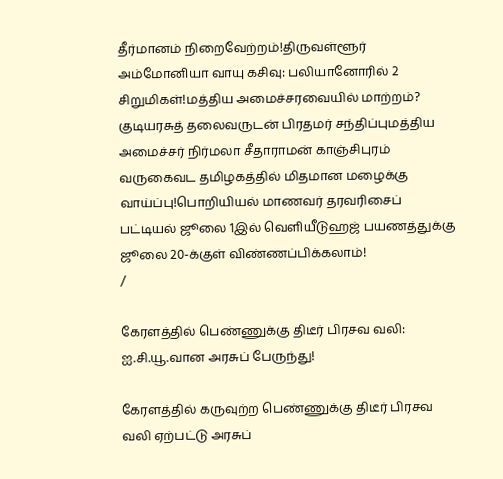தீர்மானம் நிறைவேற்றம்!திருவள்ளூர் அம்மோனியா வாயு கசிவு: பலியானோரில் 2 சிறுமிகள்!மத்திய அமைச்சரவையில் மாற்றம்? குடியரசுத் தலைவருடன் பிரதமர் சந்திப்புமத்திய அமைச்சர் நிர்மலா சீதாராமன் காஞ்சிபுரம் வருகைவட தமிழகத்தில் மிதமான மழைக்கு வாய்ப்பு!பொறியியல் மாணவர் தரவரிசைப் பட்டியல் ஜூலை 1இல் வெளியீடுஹஜ் பயணத்துக்கு ஜூலை 20-க்குள் விண்ணப்பிக்கலாம்!
/

கேரளத்தில் பெண்ணுக்கு திடீர் பிரசவ வலி: ஐ.சி.யூ.வான அரசுப் பேருந்து!

கேரளத்தில் கருவுற்ற பெண்ணுக்கு திடீர் பிரசவ வலி ஏற்பட்டு அரசுப்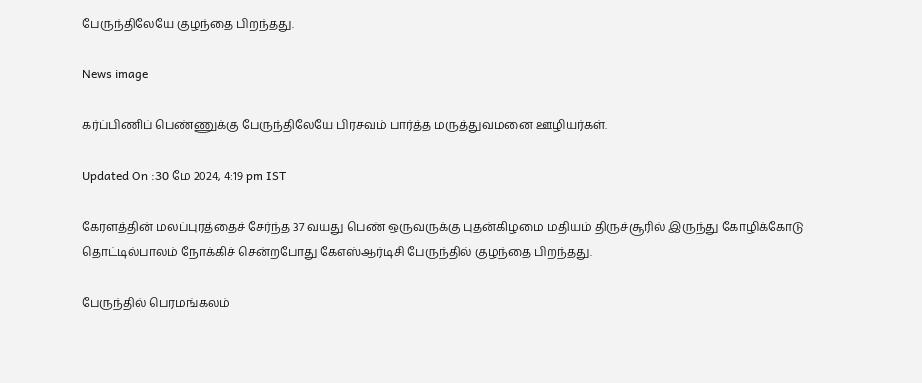பேருந்திலேயே குழந்தை பிறந்தது.

News image

கர்ப்பிணிப் பெண்ணுக்கு பேருந்திலேயே பிரசவம் பார்த்த மருத்துவமனை ஊழியர்கள்.

Updated On :30 மே 2024, 4:19 pm IST

கேரளத்தின் மலப்புரத்தைச் சேர்ந்த 37 வயது பெண் ஒருவருக்கு புதன்கிழமை மதியம் திருச்சூரில் இருந்து கோழிக்கோடு தொட்டில்பாலம் நோக்கிச் சென்றபோது கேஎஸ்ஆர்டிசி பேருந்தில் குழந்தை பிறந்தது.

பேருந்தில் பெரமங்கலம்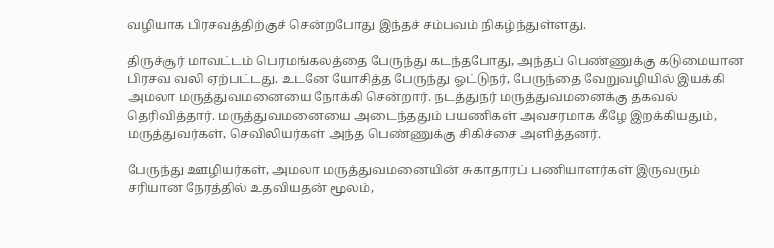வழியாக பிரசவத்திற்குச் சென்றபோது இந்தச் சம்பவம் நிகழ்ந்துள்ளது.

திருச்சூர் மாவட்டம் பெரமங்கலத்தை பேருந்து கடந்தபோது, அந்தப் பெண்ணுக்கு கடுமையான பிரசவ வலி ஏற்பட்டது. உடனே யோசித்த பேருந்து ஓட்டுநர், பேருந்தை வேறுவழியில் இயக்கி அமலா மருத்துவமனையை நோக்கி சென்றார். நடத்துநர் மருத்துவமனைக்கு தகவல் தெரிவித்தார். மருத்துவமனையை அடைந்ததும் பயணிகள் அவசரமாக கீழே இறக்கியதும், மருத்துவர்கள், செவிலியர்கள் அந்த பெண்ணுக்கு சிகிச்சை அளித்தனர்.

பேருந்து ஊழியர்கள், அமலா மருத்துவமனையின் சுகாதாரப் பணியாளர்கள் இருவரும் சரியான நேரத்தில் உதவியதன் மூலம்,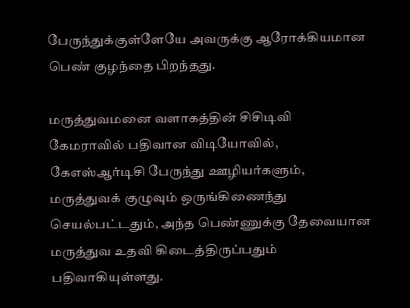பேருந்துக்குள்ளேயே அவருக்கு ஆரோக்கியமான பெண் குழந்தை பிறந்தது.

மருத்துவமனை வளாகத்தின் சிசிடிவி கேமராவில் பதிவான விடியோவில், கேஎஸ்ஆர்டிசி பேருந்து ஊழியர்களும், மருத்துவக் குழுவும் ஒருங்கிணைந்து செயல்பட்டதும், அந்த பெண்ணுக்கு தேவையான மருத்துவ உதவி கிடைத்திருப்பதும் பதிவாகியுள்ளது.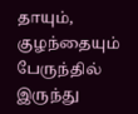தாயும், குழந்தையும் பேருந்தில் இருந்து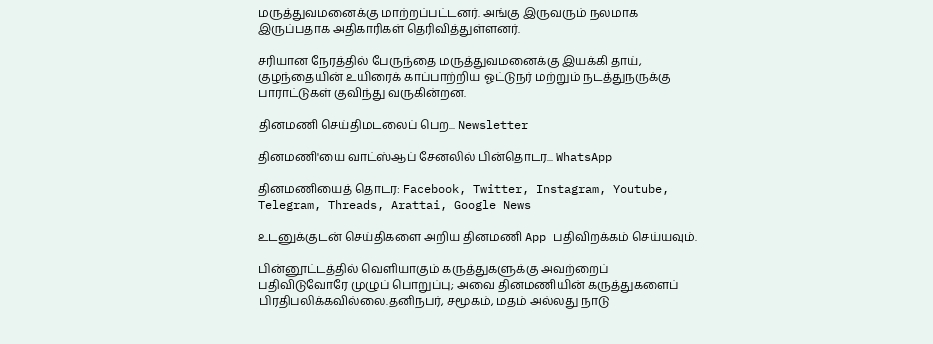மருத்துவமனைக்கு மாற்றப்பட்டனர். அங்கு இருவரும் நலமாக இருப்பதாக அதிகாரிகள் தெரிவித்துள்ளனர்.

சரியான நேரத்தில் பேருந்தை மருத்துவமனைக்கு இயக்கி தாய், குழந்தையின் உயிரைக் காப்பாற்றிய ஓட்டுநர் மற்றும் நடத்துநருக்கு பாராட்டுகள் குவிந்து வருகின்றன.

தினமணி செய்திமடலைப் பெற... Newsletter

தினமணி'யை வாட்ஸ்ஆப் சேனலில் பின்தொடர... WhatsApp

தினமணியைத் தொடர: Facebook, Twitter, Instagram, Youtube, Telegram, Threads, Arattai, Google News

உடனுக்குடன் செய்திகளை அறிய தினமணி App பதிவிறக்கம் செய்யவும்.

பின்னூட்டத்தில் வெளியாகும் கருத்துகளுக்கு அவற்றைப் பதிவிடுவோரே முழுப் பொறுப்பு; அவை தினமணியின் கருத்துகளைப் பிரதிபலிக்கவில்லை.தனிநபர், சமூகம், மதம் அல்லது நாடு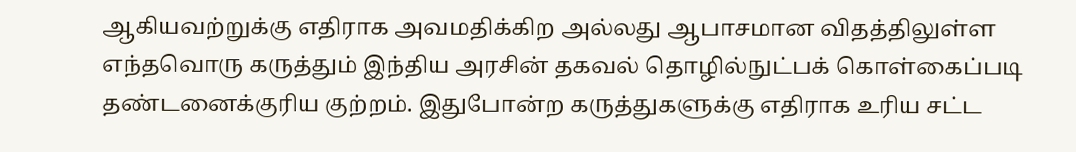ஆகியவற்றுக்கு எதிராக அவமதிக்கிற அல்லது ஆபாசமான விதத்திலுள்ள எந்தவொரு கருத்தும் இந்திய அரசின் தகவல் தொழில்நுட்பக் கொள்கைப்படி தண்டனைக்குரிய குற்றம். இதுபோன்ற கருத்துகளுக்கு எதிராக உரிய சட்ட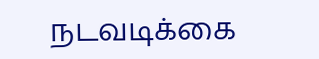நடவடிக்கை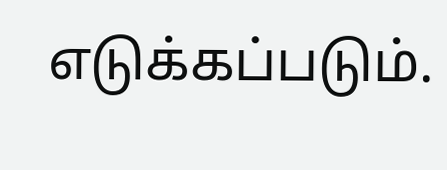எடுக்கப்படும்.